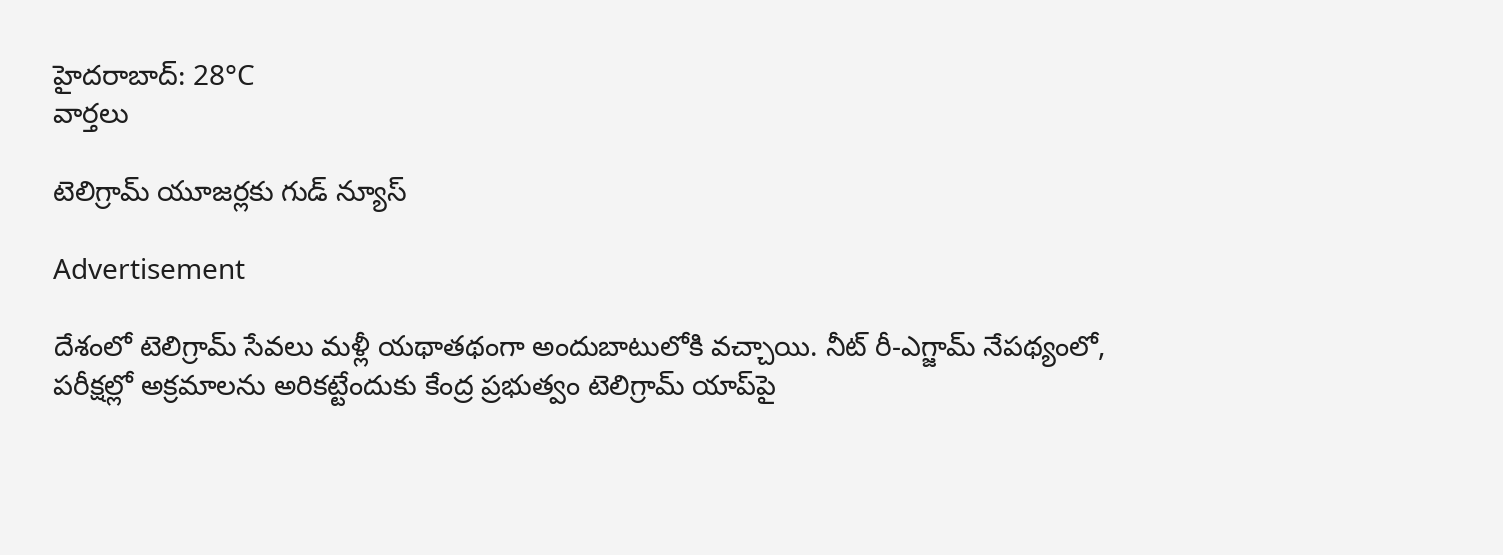హైదరాబాద్: 28°C
వార్తలు

టెలిగ్రామ్ యూజర్లకు గుడ్ న్యూస్

Advertisement

దేశంలో టెలిగ్రామ్ సేవలు మళ్లీ యథాతథంగా అందుబాటులోకి వచ్చాయి. నీట్ రీ-ఎగ్జామ్ నేపథ్యంలో, పరీక్షల్లో అక్రమాలను అరికట్టేందుకు కేంద్ర ప్రభుత్వం టెలిగ్రామ్ యాప్‌పై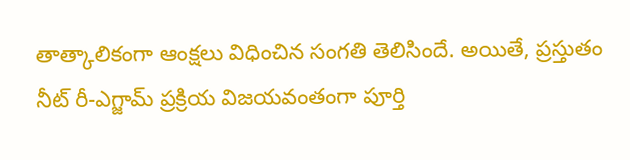తాత్కాలికంగా ఆంక్షలు విధించిన సంగతి తెలిసిందే. అయితే, ప్రస్తుతం నీట్ రీ-ఎగ్జామ్ ప్రక్రియ విజయవంతంగా పూర్తి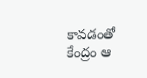కావడంతో కేంద్రం ఆ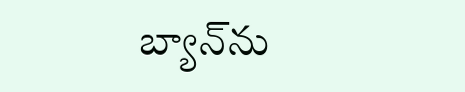బ్యాన్‌ను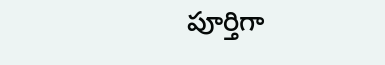పూర్తిగా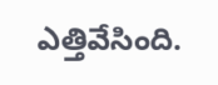ఎత్తివేసింది.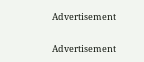Advertisement

Advertisement